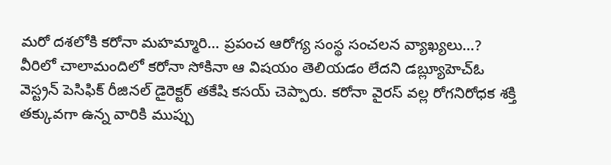మరో దశలోకి కరోనా మహమ్మారి... ప్రపంచ ఆరోగ్య సంస్థ సంచలన వ్యాఖ్యలు...?
వీరిలో చాలామందిలో కరోనా సోకినా ఆ విషయం తెలియడం లేదని డబ్ల్యూహెచ్ఓ వెస్ట్రన్ పెసిఫిక్ రీజినల్ డైరెక్టర్ తకేషి కసయ్ చెప్పారు. కరోనా వైరస్ వల్ల రోగనిరోధక శక్తి తక్కువగా ఉన్న వారికి ముప్పు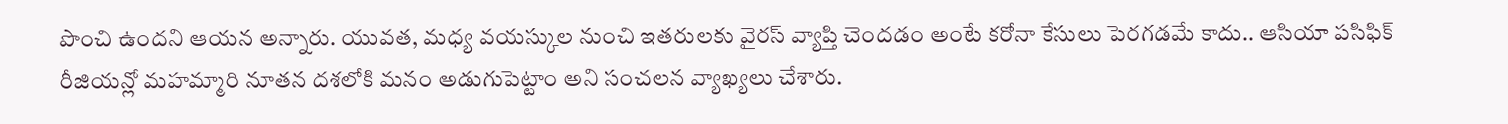పొంచి ఉందని ఆయన అన్నారు. యువత, మధ్య వయస్కుల నుంచి ఇతరులకు వైరస్ వ్యాప్తి చెందడం అంటే కరోనా కేసులు పెరగడమే కాదు.. ఆసియా పసిఫిక్ రీజియన్లో మహమ్మారి నూతన దశలోకి మనం అడుగుపెట్టాం అని సంచలన వ్యాఖ్యలు చేశారు.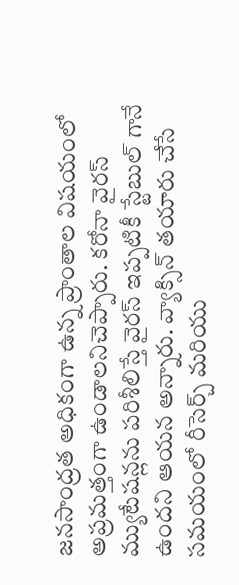జనసాంద్రత అధికంగా ఉన్న ప్రాంతాల విషయంలో అప్రమత్తంగా ఉండాలనిచెప్పారు. కరోనా వైరస్ మ్యుటేషన్లను పరిశీలిస్తే వైరస్ ఇప్పటికీ స్టేబుల్ గానే ఉందని ఆయన అన్నారు. వ్యాక్సిన్ తయారు చేసే సమయంలో రీసెర్చ్ మరియు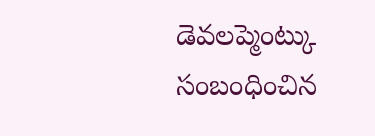డెవలప్మెంట్కు సంబంధించిన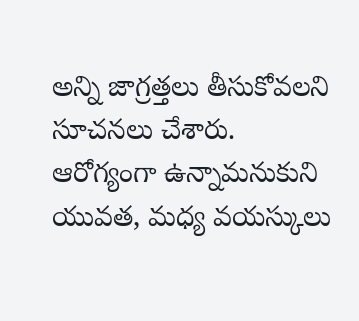అన్ని జాగ్రత్తలు తీసుకోవలని సూచనలు చేశారు. ఆరోగ్యంగా ఉన్నామనుకుని యువత, మధ్య వయస్కులు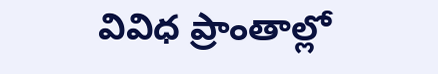వివిధ ప్రాంతాల్లో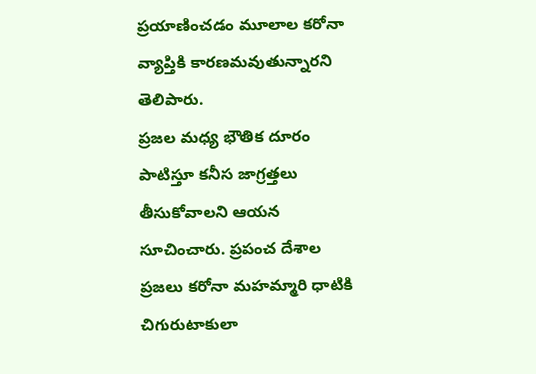ప్రయాణించడం మూలాల కరోనా వ్యాప్తికి కారణమవుతున్నారని తెలిపారు.
ప్రజల మధ్య భౌతిక దూరం పాటిస్తూ కనీస జాగ్రత్తలు తీసుకోవాలని ఆయన సూచించారు. ప్రపంచ దేశాల ప్రజలు కరోనా మహమ్మారి ధాటికి చిగురుటాకులా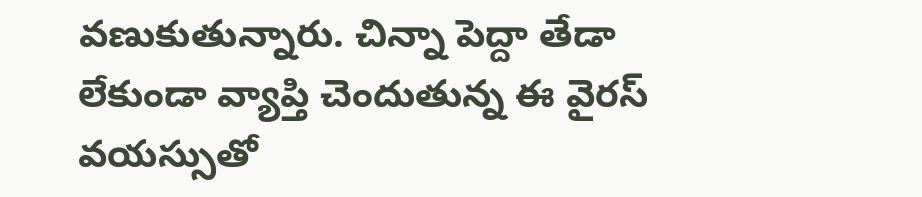వణుకుతున్నారు. చిన్నా పెద్దా తేడా లేకుండా వ్యాప్తి చెందుతున్న ఈ వైరస్ వయస్సుతో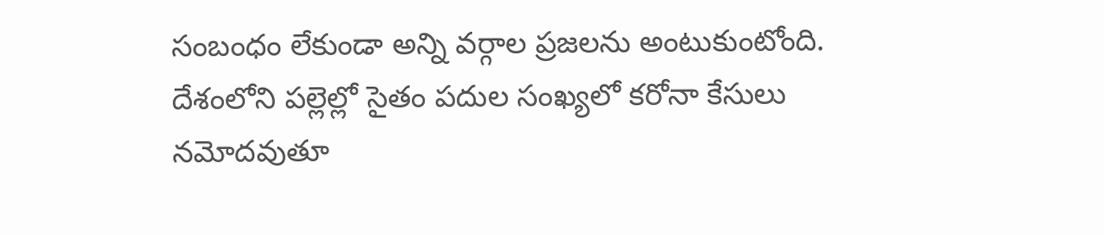సంబంధం లేకుండా అన్ని వర్గాల ప్రజలను అంటుకుంటోంది. దేశంలోని పల్లెల్లో సైతం పదుల సంఖ్యలో కరోనా కేసులు నమోదవుతూ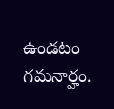ఉండటం గమనార్హం.